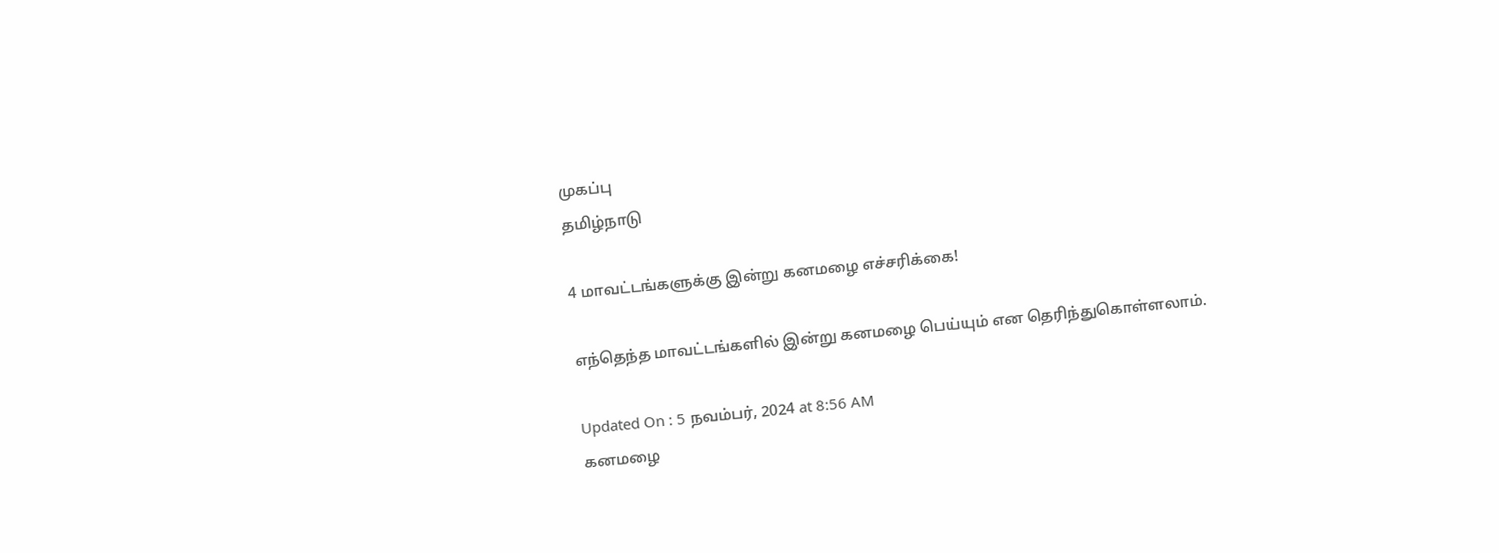முகப்பு
தமிழ்நாடு

4 மாவட்டங்களுக்கு இன்று கனமழை எச்சரிக்கை!

எந்தெந்த மாவட்டங்களில் இன்று கனமழை பெய்யும் என தெரிந்துகொள்ளலாம்.

Updated On : 5 நவம்பர், 2024 at 8:56 AM
கனமழை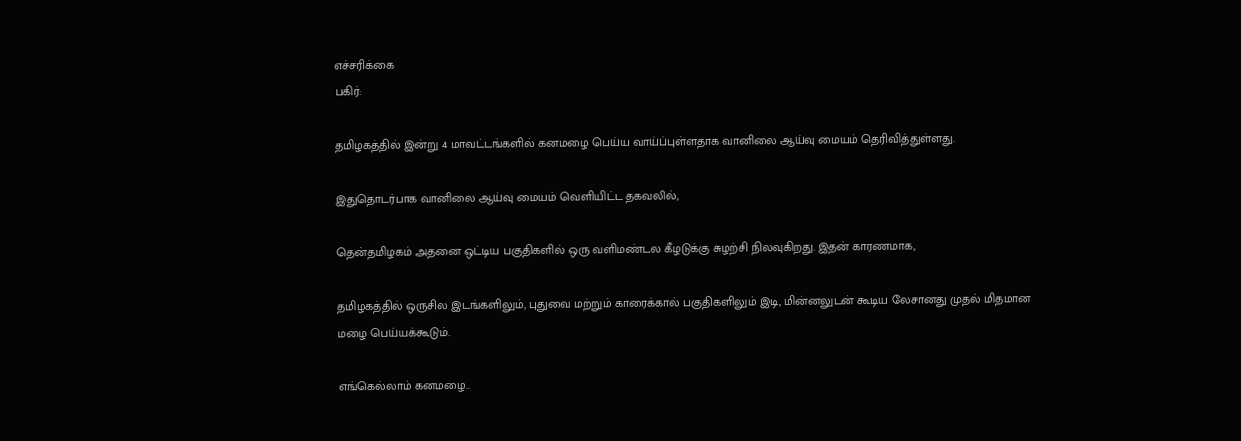எச்சரிக்கை
பகிர்:

தமிழகத்தில் இன்று 4 மாவட்டங்களில் கனமழை பெய்ய வாய்ப்புள்ளதாக வானிலை ஆய்வு மையம் தெரிவித்துள்ளது.

இதுதொடர்பாக வானிலை ஆய்வு மையம் வெளியிட்ட தகவலில்,

தென்தமிழகம் அதனை ஒட்டிய பகுதிகளில் ஒரு வளிமண்டல கீழடுக்கு சுழற்சி நிலவுகிறது. இதன் காரணமாக,

தமிழகத்தில் ஒருசில இடங்களிலும், புதுவை மற்றும் காரைக்கால் பகுதிகளிலும் இடி, மின்னலுடன் கூடிய லேசானது முதல் மிதமான மழை பெய்யக்கூடும்.

எங்கெல்லாம் கனமழை..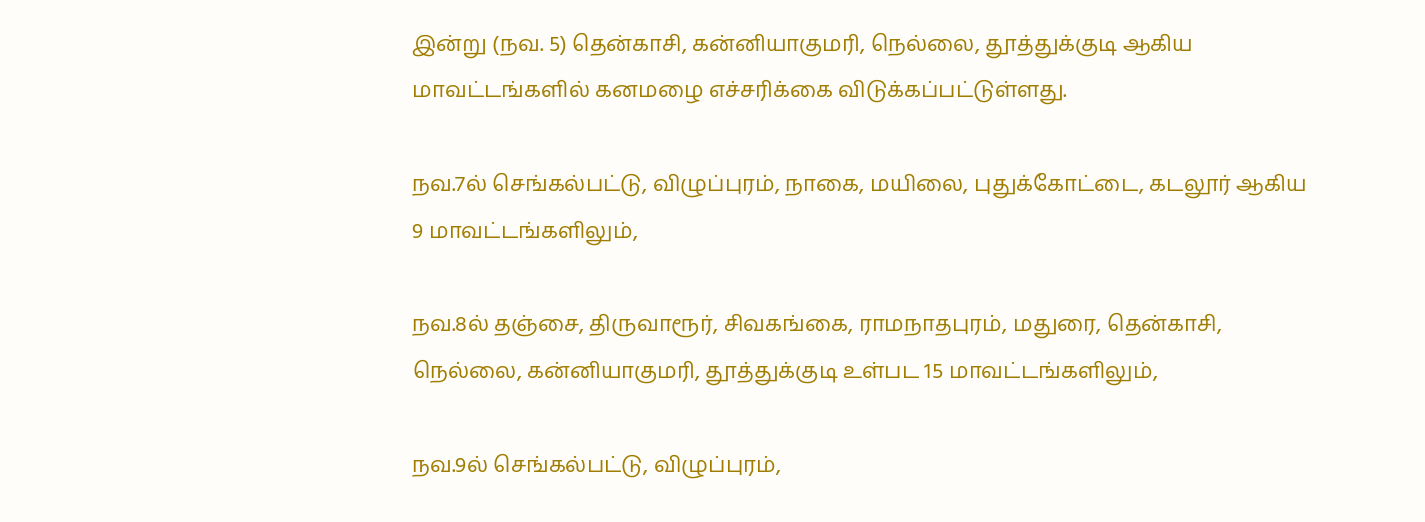இன்று (நவ. 5) தென்காசி, கன்னியாகுமரி, நெல்லை, தூத்துக்குடி ஆகிய மாவட்டங்களில் கனமழை எச்சரிக்கை விடுக்கப்பட்டுள்ளது.

நவ.7ல் செங்கல்பட்டு, விழுப்புரம், நாகை, மயிலை, புதுக்கோட்டை, கடலூர் ஆகிய 9 மாவட்டங்களிலும்,

நவ.8ல் தஞ்சை, திருவாரூர், சிவகங்கை, ராமநாதபுரம், மதுரை, தென்காசி, நெல்லை, கன்னியாகுமரி, தூத்துக்குடி உள்பட 15 மாவட்டங்களிலும்,

நவ.9ல் செங்கல்பட்டு, விழுப்புரம்,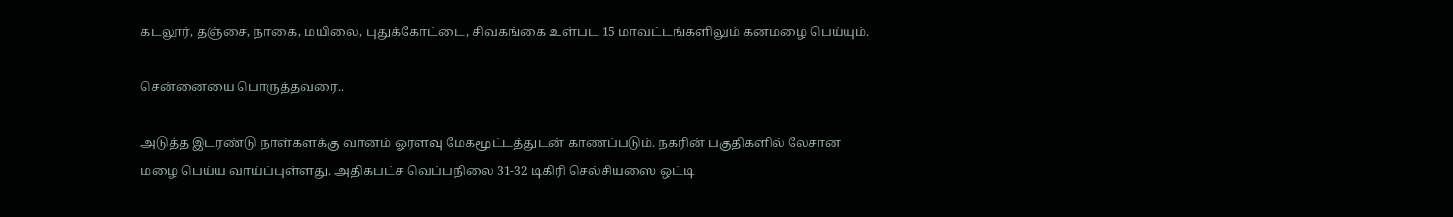கடலூர், தஞ்சை, நாகை, மயிலை, புதுக்கோட்டை, சிவகங்கை உள்பட 15 மாவட்டங்களிலும் கனமழை பெய்யும்.

சென்னையை பொருத்தவரை..

அடுத்த இடரண்டு நாள்களக்கு வானம் ஓரளவு மேகமூட்டத்துடன் காணப்படும். நகரின் பகுதிகளில் லேசான மழை பெய்ய வாய்ப்புள்ளது. அதிகபட்ச வெப்பநிலை 31-32 டிகிரி செல்சியஸை ஒட்டி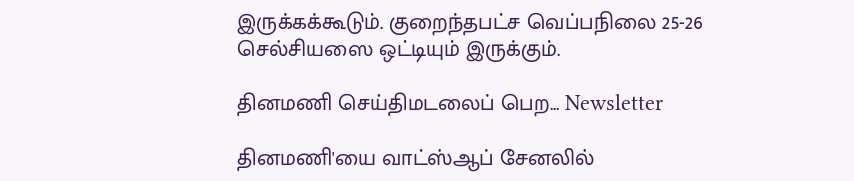இருக்கக்கூடும். குறைந்தபட்ச வெப்பநிலை 25-26 செல்சியஸை ஒட்டியும் இருக்கும்.

தினமணி செய்திமடலைப் பெற... Newsletter

தினமணி'யை வாட்ஸ்ஆப் சேனலில்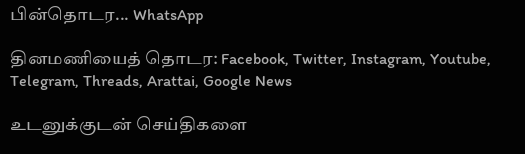பின்தொடர... WhatsApp

தினமணியைத் தொடர: Facebook, Twitter, Instagram, Youtube, Telegram, Threads, Arattai, Google News

உடனுக்குடன் செய்திகளை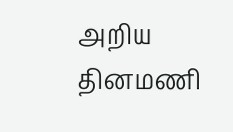அறிய தினமணி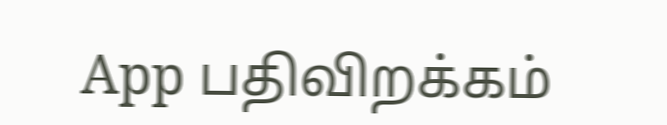App பதிவிறக்கம்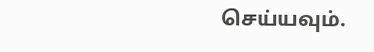செய்யவும்.